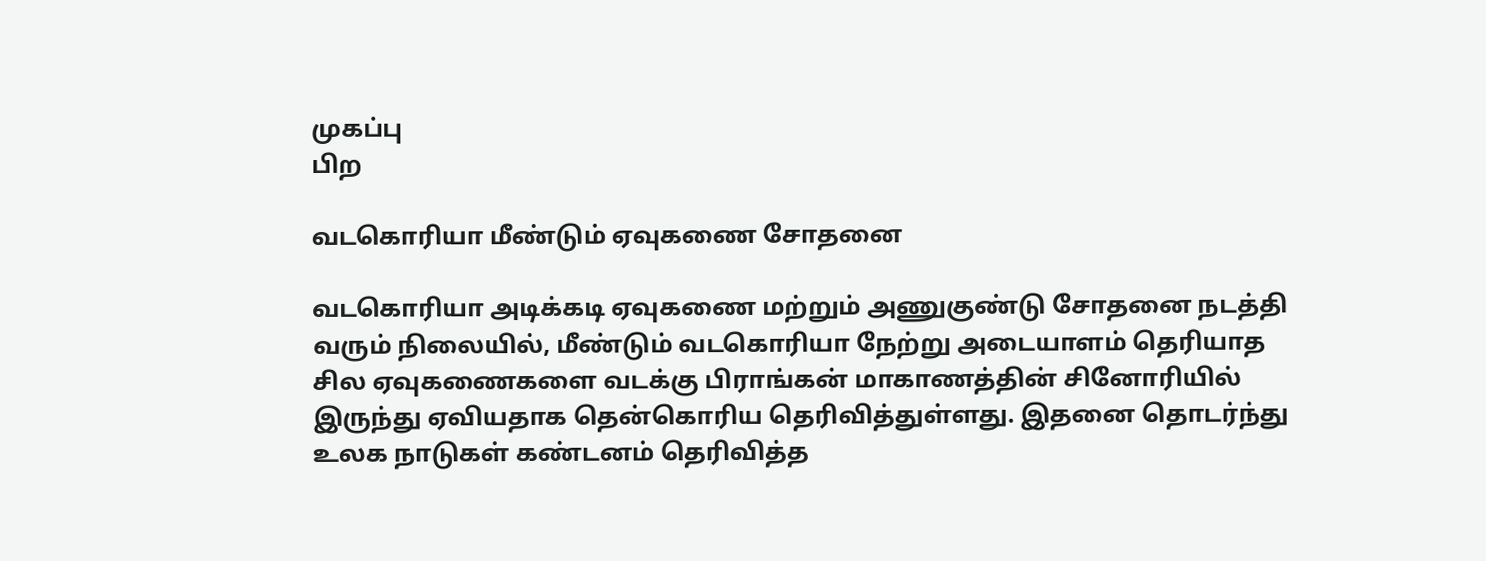முகப்பு
பிற

வடகொரியா மீண்டும் ஏவுகணை சோதனை

வடகொரியா அடிக்கடி ஏவுகணை மற்றும் அணுகுண்டு சோதனை நடத்தி வரும் நிலையில், மீண்டும் வடகொரியா நேற்று அடையாளம் தெரியாத சில ஏவுகணைகளை வடக்கு பிராங்கன் மாகாணத்தின் சினோரியில் இருந்து ஏவியதாக தென்கொரிய தெரிவித்துள்ளது. இதனை தொடர்ந்து உலக நாடுகள் கண்டனம் தெரிவித்த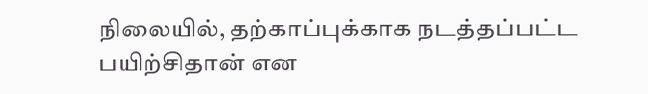நிலையில், தற்காப்புக்காக நடத்தப்பட்ட பயிற்சிதான் என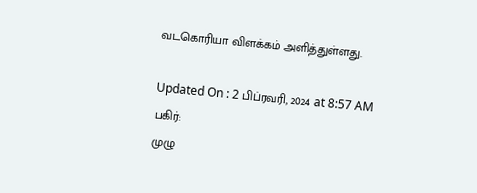வடகொரியா விளக்கம் அளித்துள்ளது.

Updated On : 2 பிப்ரவரி, 2024 at 8:57 AM
பகிர்:
முழு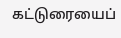கட்டுரையைப்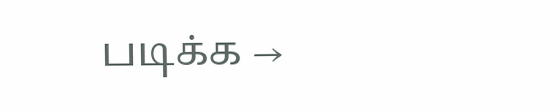படிக்க →